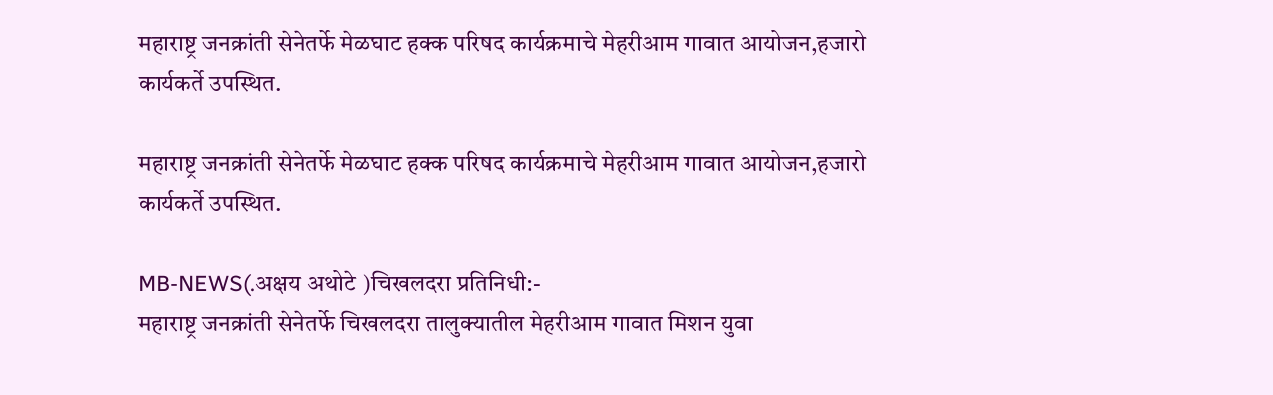महाराष्ट्र जनक्रांती सेनेतर्फे मेळघाट हक्क परिषद कार्यक्रमाचे मेहरीआम गावात आयोजन,हजारो कार्यकर्ते उपस्थित.

महाराष्ट्र जनक्रांती सेनेतर्फे मेळघाट हक्क परिषद कार्यक्रमाचे मेहरीआम गावात आयोजन,हजारो कार्यकर्ते उपस्थित.

MB-NEWS(.अक्षय अथोटे )चिखलदरा प्रतिनिधी:-
महाराष्ट्र जनक्रांती सेनेतर्फे चिखलदरा तालुक्यातील मेहरीआम गावात मिशन युवा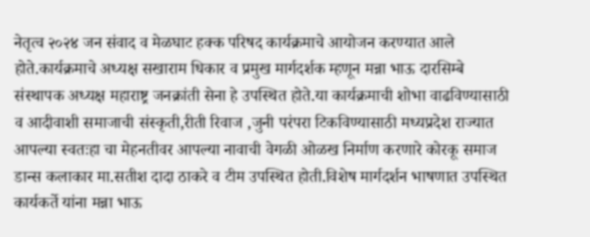नेतृत्व २०२४ जन संवाद व मेळघाट हक्क परिषद कार्यक्रमाचे आयोजन करण्यात आले होते.कार्यक्रमाचे अध्यक्ष सखाराम धिकार व प्रमुख मार्गदर्शक म्हणून मन्ना भाऊ दारसिम्बे संस्थापक अध्यक्ष महाराष्ट्र जनक्रांती सेना हे उपस्थित होते.या कार्यक्रमाची शोभा वाढविण्यासाठी व आदीवाशी समाजाची संस्कृती,रीती रिवाज ,जुनी परंपरा टिकविण्यासाठी मध्यप्रदेश राज्यात आपल्या स्वतःहा चा मेहनतीवर आपल्या नावाची वेगळी ओळख निर्माण करणारे कोरकू समाज डान्स कलाकार मा.सतीश दादा ठाकरे व टीम उपस्थित होती.विशेष मार्गदर्शन भाषणात उपस्थित कार्यकर्ते यांना मन्ना भाऊ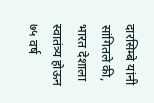दारसिम्बे यांनी सांगितले की, भारत देशाला स्वातंत्र्य होऊन ७५ वर्ष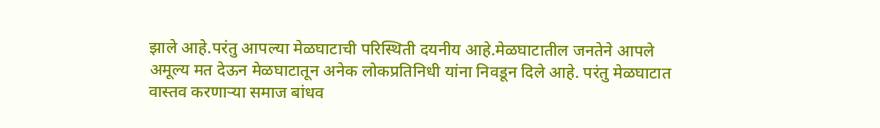झाले आहे.परंतु आपल्या मेळघाटाची परिस्थिती दयनीय आहे.मेळघाटातील जनतेने आपले अमूल्य मत देऊन मेळघाटातून अनेक लोकप्रतिनिधी यांना निवडून दिले आहे. परंतु मेळघाटात वास्तव करणाऱ्या समाज बांधव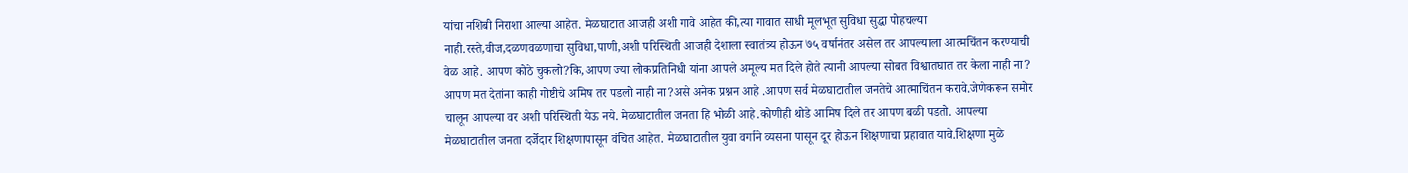यांचा नशिबी निराशा आल्या आहेत. मेळघाटात आजही अशी गावे आहेत की,त्या गावात साधी मूलभूत सुविधा सुद्धा पोहचल्या नाही.रस्ते,वीज,दळणवळणाचा सुविधा,पाणी,अशी परिस्थिती आजही देशाला स्वातंत्र्य होऊन ७५ वर्षानंतर असेल तर आपल्याला आत्मचिंतन करण्याची वेळ आहे. आपण कोठे चुकलो?कि,आपण ज्या लोकप्रतिनिधी यांना आपले अमूल्य मत दिले होते त्यानी आपल्या सोबत विश्वातघात तर केला नाही ना? आपण मत देतांना काही गोष्टीचे अमिष तर पडलो नाही ना?असे अनेक प्रश्नन आहे .आपण सर्व मेळघाटातील जनतेचे आत्माचिंतन करावे.जेणेकरून समोर चालून आपल्या वर अशी परिस्थिती येऊ नये. मेळघाटातील जनता हि भोळी आहे.कोणीही थोडे आमिष दिले तर आपण बळी पडतो. आपल्या मेळघाटातील जनता दर्जेदार शिक्षणापासून वंचित आहेत. मेळघाटातील युवा वर्गाने व्यसना पासून दूर होऊन शिक्षणाचा प्रहावात यावे.शिक्षणा मुळे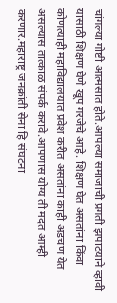चांगल्या गोष्टी आत्मसात होते.आपल्या समाजाची प्रगती झपाटयाने व्हावी यासाठी शिक्षण घेणे खूप गरजेचे आहे. शिक्षण घेत असतांना किंवा कोणत्याही महाविद्यालयात प्रवेश करीत असतांना काही अडचण येत असल्यास तात्काळ संपर्क करावे.आपणास योग्य ती मदत आम्ही करणार.महाराष्ट्र जनक्रांती सेना हि संघटना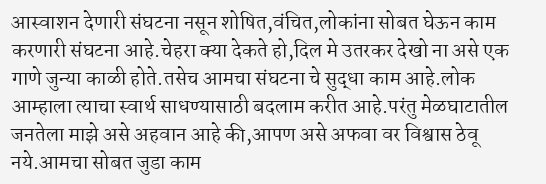आस्वाशन देणारी संघटना नसून शोषित,वंचित,लोकांना सोबत घेऊन काम करणारी संघटना आहे.चेहरा क्या देकते हो,दिल मे उतरकर देखो ना असे एक गाणे जुन्या काळी होते.तसेच आमचा संघटना चे सुद्धा काम आहे.लोक आम्हाला त्याचा स्वार्थ साधण्यासाठी बदलाम करीत आहे.परंतु मेळघाटातील जनतेला माझे असे अहवान आहे की,आपण असे अफवा वर विश्वास ठेवू नये.आमचा सोबत जुडा काम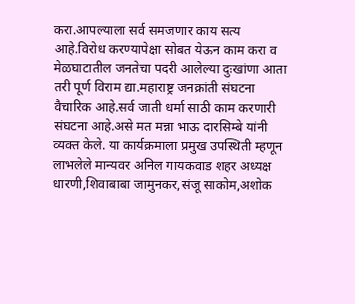करा.आपल्याला सर्व समजणार काय सत्य आहे.विरोध करण्यापेक्षा सोबत येऊन काम करा व मेळघाटातील जनतेचा पदरी आलेल्या दुःखांणा आता तरी पूर्ण विराम द्या.महाराष्ट्र जनक्रांती संघटना वैचारिक आहे.सर्व जाती धर्मा साठी काम करणारी संघटना आहे.असे मत मन्ना भाऊ दारसिम्बे यांनी व्यक्त केले. या कार्यक्रमाला प्रमुख उपस्थिती म्हणून लाभलेले मान्यवर अनिल गायकवाड शहर अध्यक्ष धारणी,शिवाबाबा जामुनकर,संजू साकोम,अशोक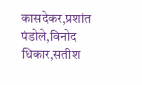कासदेकर,प्रशांत पंडोले,विनोद धिकार,सतीश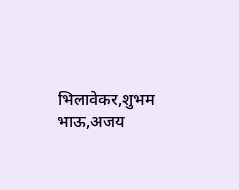भिलावेकर,शुभम भाऊ,अजय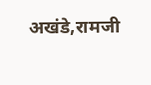अखंडे,रामजी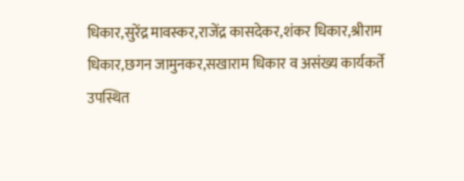धिकार,सुरेंद्र मावस्कर,राजेंद्र कासदेकर,शंकर धिकार,श्रीराम धिकार,छगन जामुनकर,सखाराम धिकार व असंख्य कार्यकर्ते उपस्थित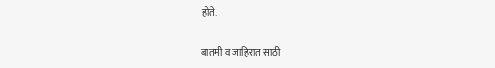होते.

बातमी व जाहिरात साठी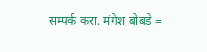सम्पर्क करा. मंगेश बोबडे =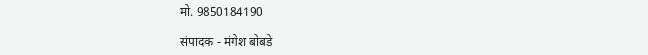मो. 9850184190

संपादक - मंगेश बोबडे